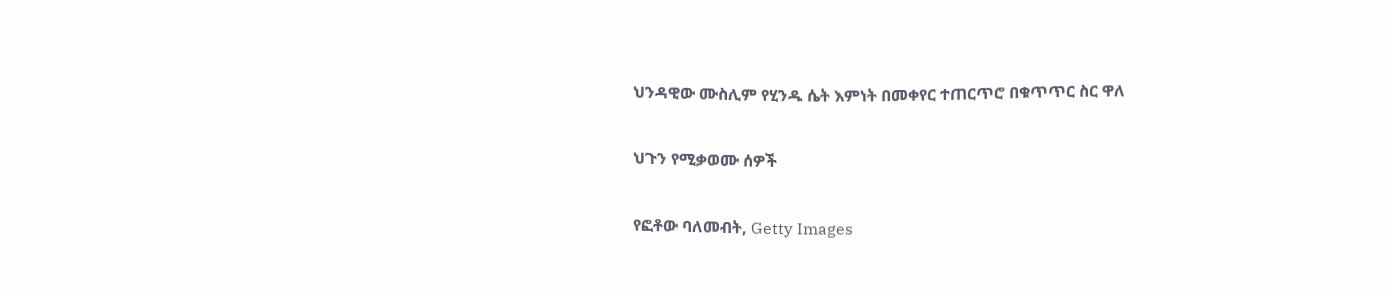ህንዳዊው ሙስሊም የሂንዱ ሴት እምነት በመቀየር ተጠርጥሮ በቁጥጥር ስር ዋለ

ህጉን የሚቃወሙ ሰዎች

የፎቶው ባለመብት, Getty Images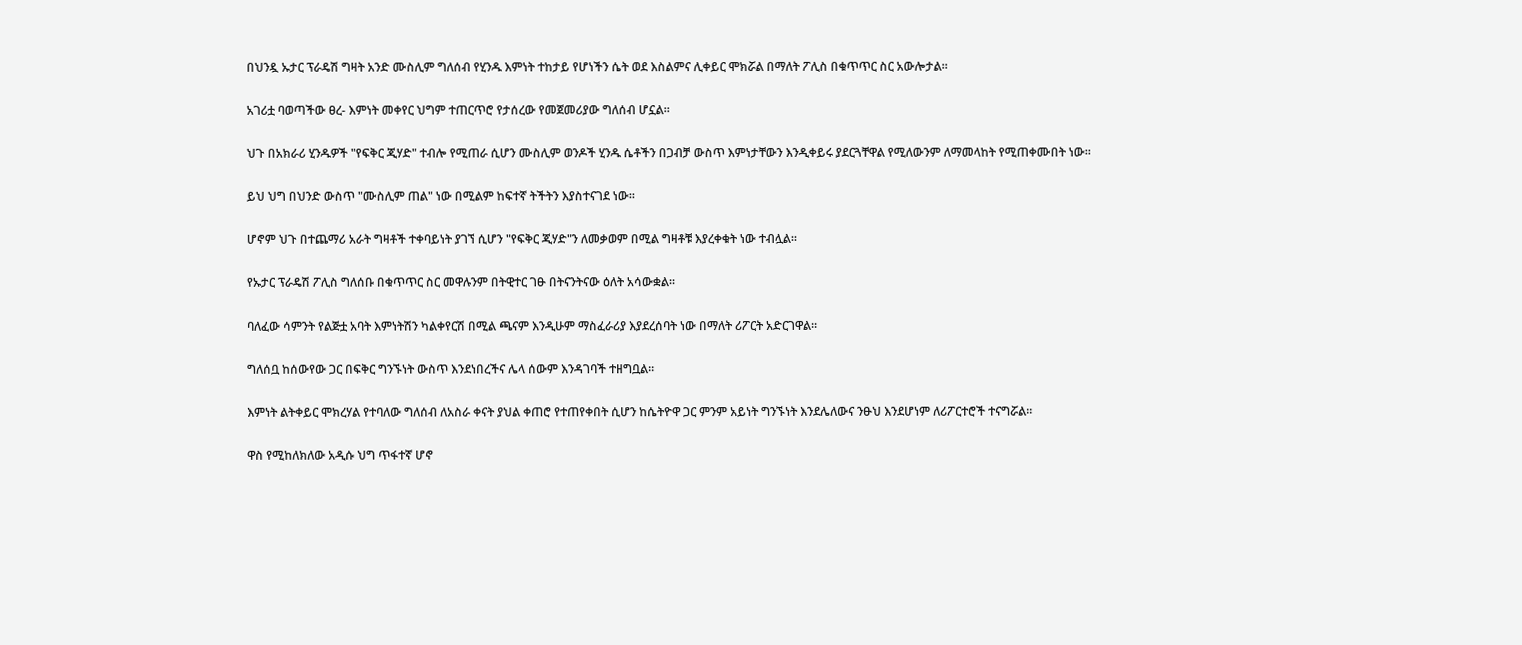በህንዷ ኡታር ፕራዴሽ ግዛት አንድ ሙስሊም ግለሰብ የሂንዱ እምነት ተከታይ የሆነችን ሴት ወደ እስልምና ሊቀይር ሞክሯል በማለት ፖሊስ በቁጥጥር ስር አውሎታል።

አገሪቷ ባወጣችው ፀረ- እምነት መቀየር ህግም ተጠርጥሮ የታሰረው የመጀመሪያው ግለሰብ ሆኗል።

ህጉ በአክራሪ ሂንዱዎች "የፍቅር ጂሃድ" ተብሎ የሚጠራ ሲሆን ሙስሊም ወንዶች ሂንዱ ሴቶችን በጋብቻ ውስጥ እምነታቸውን እንዲቀይሩ ያደርጓቸዋል የሚለውንም ለማመላከት የሚጠቀሙበት ነው።

ይህ ህግ በህንድ ውስጥ "ሙስሊም ጠል" ነው በሚልም ከፍተኛ ትችትን እያስተናገደ ነው።

ሆኖም ህጉ በተጨማሪ አራት ግዛቶች ተቀባይነት ያገኘ ሲሆን "የፍቅር ጂሃድ"ን ለመቃወም በሚል ግዛቶቹ እያረቀቁት ነው ተብሏል።

የኡታር ፕራዴሽ ፖሊስ ግለሰቡ በቁጥጥር ስር መዋሉንም በትዊተር ገፁ በትናንትናው ዕለት አሳውቋል።

ባለፈው ሳምንት የልጅቷ አባት እምነትሽን ካልቀየርሽ በሚል ጫናም እንዲሁም ማስፈራሪያ እያደረሰባት ነው በማለት ሪፖርት አድርገዋል።

ግለሰቧ ከሰውየው ጋር በፍቅር ግንኙነት ውስጥ እንደነበረችና ሌላ ሰውም እንዳገባች ተዘግቧል።

እምነት ልትቀይር ሞክረሃል የተባለው ግለሰብ ለአስራ ቀናት ያህል ቀጠሮ የተጠየቀበት ሲሆን ከሴትዮዋ ጋር ምንም አይነት ግንኙነት እንደሌለውና ንፁህ እንደሆነም ለሪፖርተሮች ተናግሯል።

ዋስ የሚከለክለው አዲሱ ህግ ጥፋተኛ ሆኖ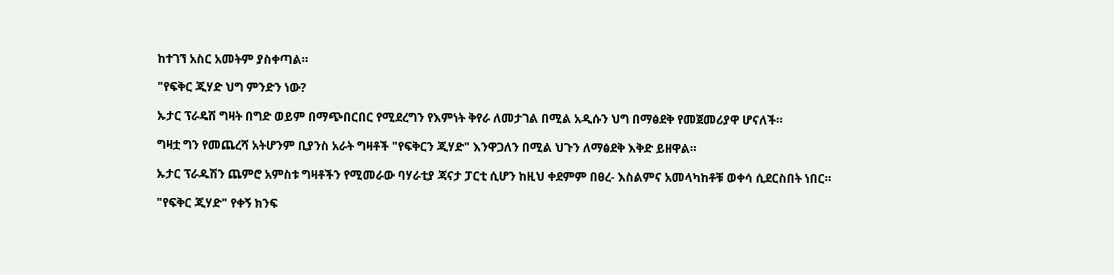ከተገኘ አስር አመትም ያስቀጣል።

"የፍቅር ጂሃድ ህግ ምንድን ነው?

ኡታር ፕራዴሽ ግዛት በግድ ወይም በማጭበርበር የሚደረግን የእምነት ቅየራ ለመታገል በሚል አዲሱን ህግ በማፅደቅ የመጀመሪያዋ ሆናለች።

ግዛቷ ግን የመጨረሻ አትሆንም ቢያንስ አራት ግዛቶች "የፍቅርን ጂሃድ" እንዋጋለን በሚል ህጉን ለማፅደቅ እቅድ ይዘዋል።

ኡታር ፕራዱሽን ጨምሮ አምስቱ ግዛቶችን የሚመራው ባሃራቲያ ጃናታ ፓርቲ ሲሆን ከዚህ ቀደምም በፀረ- እስልምና አመላካከቶቹ ወቀሳ ሲደርስበት ነበር።

"የፍቅር ጂሃድ" የቀኝ ክንፍ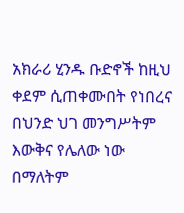አክራሪ ሂንዱ ቡድኖች ከዚህ ቀደም ሲጠቀሙበት የነበረና በህንድ ህገ መንግሥትም እውቅና የሌለው ነው በማለትም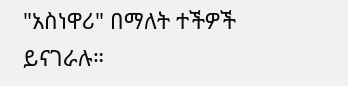"አስነዋሪ" በማለት ተችዎች ይናገራሉ።